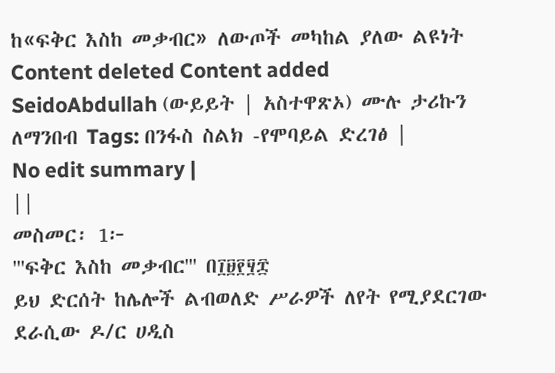ከ«ፍቅር እስከ መቃብር» ለውጦች መካከል ያለው ልዩነት
Content deleted Content added
SeidoAbdullah (ውይይት | አስተዋጽኦ) ሙሉ ታሪኩን ለማንበብ Tags: በንፋስ ስልክ -የሞባይል ድረገፅ |
No edit summary |
||
መስመር፡ 1፦
'''ፍቅር እስከ መቃብር''' በ፲፱፻፶፰
ይህ ድርሰት ከሌሎች ልብወለድ ሥራዎች ለየት የሚያደርገው ደራሲው ዶ/ር ሀዲስ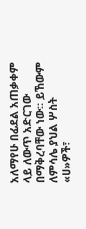አለማየሁ በፊደል አጠቃቀም ላይ ለውጥ አድርገው በማቅረባቸው ነው። ይኸውም ለምሳሌ ያህል ሦስት «ሀ»ዎች፣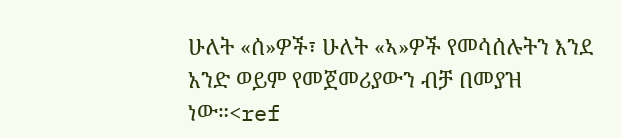ሁለት «ሰ»ዎች፣ ሁለት «ኣ»ዎች የመሳሰሉትን እንደ አንድ ወይም የመጀመሪያውን ብቻ በመያዝ ነው።<ref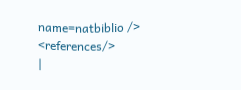name=natbiblio />
<references/>
|